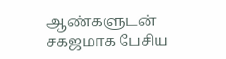ஆண்களுடன் சகஜமாக பேசிய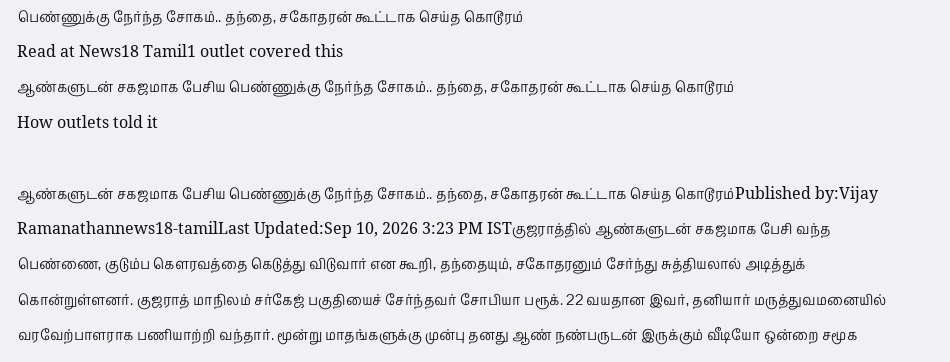பெண்ணுக்கு நேர்ந்த சோகம்.. தந்தை, சகோதரன் கூட்டாக செய்த கொடூரம்
Read at News18 Tamil1 outlet covered this
ஆண்களுடன் சகஜமாக பேசிய பெண்ணுக்கு நேர்ந்த சோகம்.. தந்தை, சகோதரன் கூட்டாக செய்த கொடூரம்
How outlets told it

ஆண்களுடன் சகஜமாக பேசிய பெண்ணுக்கு நேர்ந்த சோகம்.. தந்தை, சகோதரன் கூட்டாக செய்த கொடூரம்Published by:Vijay Ramanathannews18-tamilLast Updated:Sep 10, 2026 3:23 PM ISTகுஜராத்தில் ஆண்களுடன் சகஜமாக பேசி வந்த பெண்ணை, குடும்ப கௌரவத்தை கெடுத்து விடுவார் என கூறி, தந்தையும், சகோதரனும் சேர்ந்து சுத்தியலால் அடித்துக் கொன்றுள்ளனர். குஜராத் மாநிலம் சர்கேஜ் பகுதியைச் சேர்ந்தவர் சோபியா பரூக். 22 வயதான இவர், தனியார் மருத்துவமனையில் வரவேற்பாளராக பணியாற்றி வந்தார். மூன்று மாதங்களுக்கு முன்பு தனது ஆண் நண்பருடன் இருக்கும் வீடியோ ஒன்றை சமூக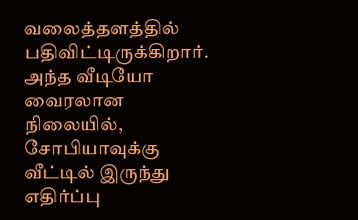வலைத்தளத்தில் பதிவிட்டிருக்கிறார். அந்த வீடியோ வைரலான நிலையில், சோபியாவுக்கு வீட்டில் இருந்து எதிர்ப்பு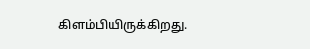கிளம்பியிருக்கிறது.